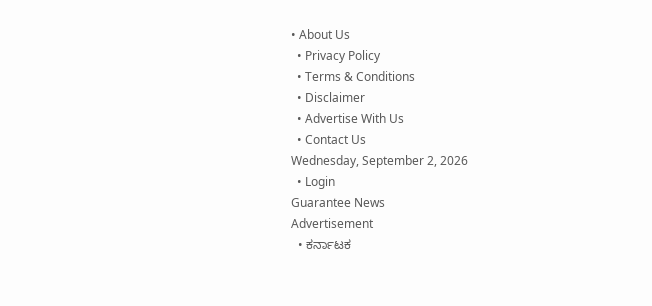• About Us
  • Privacy Policy
  • Terms & Conditions
  • Disclaimer
  • Advertise With Us
  • Contact Us
Wednesday, September 2, 2026
  • Login
Guarantee News
Advertisement
  • ಕರ್ನಾಟಕ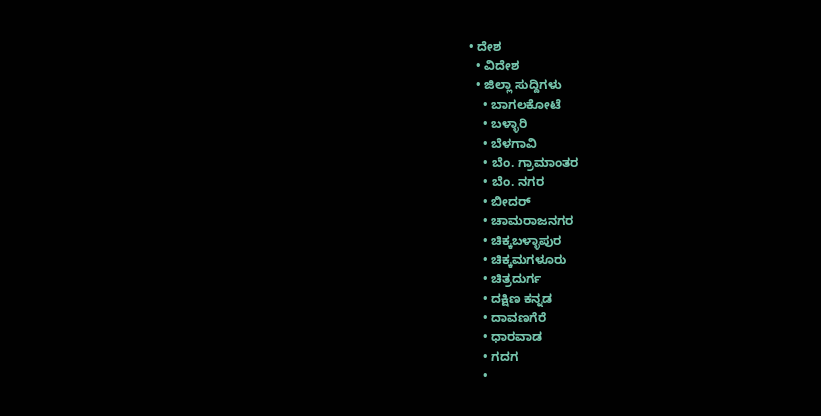• ದೇಶ
  • ವಿದೇಶ
  • ಜಿಲ್ಲಾ ಸುದ್ದಿಗಳು
    • ಬಾಗಲಕೋಟೆ
    • ಬಳ್ಳಾರಿ
    • ಬೆಳಗಾವಿ
    • ಬೆಂ. ಗ್ರಾಮಾಂತರ
    • ಬೆಂ. ನಗರ
    • ಬೀದರ್
    • ಚಾಮರಾಜನಗರ
    • ಚಿಕ್ಕಬಳ್ಳಾಪುರ
    • ಚಿಕ್ಕಮಗಳೂರು
    • ಚಿತ್ರದುರ್ಗ
    • ದಕ್ಷಿಣ ಕನ್ನಡ
    • ದಾವಣಗೆರೆ
    • ಧಾರವಾಡ
    • ಗದಗ
    •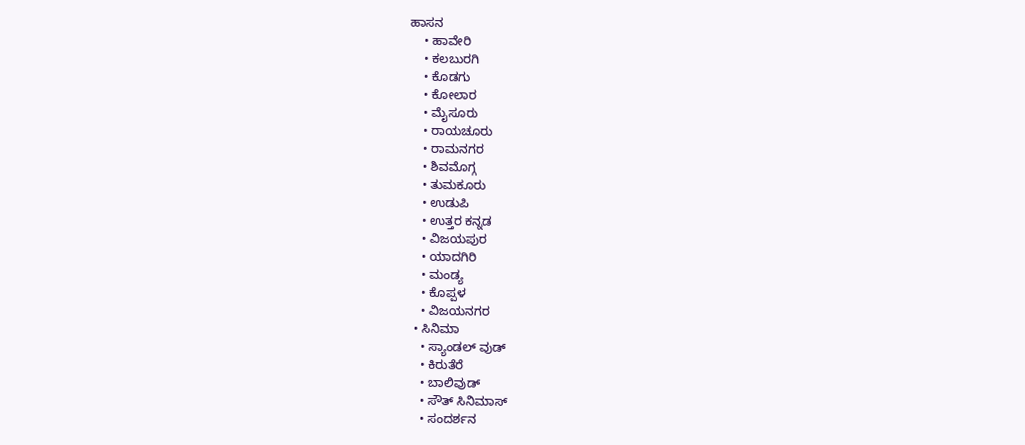ಹಾಸನ
    • ಹಾವೇರಿ
    • ಕಲಬುರಗಿ
    • ಕೊಡಗು
    • ಕೋಲಾರ
    • ಮೈಸೂರು
    • ರಾಯಚೂರು
    • ರಾಮನಗರ
    • ಶಿವಮೊಗ್ಗ
    • ತುಮಕೂರು
    • ಉಡುಪಿ
    • ಉತ್ತರ ಕನ್ನಡ
    • ವಿಜಯಪುರ
    • ಯಾದಗಿರಿ
    • ಮಂಡ್ಯ
    • ಕೊಪ್ಪಳ
    • ವಿಜಯನಗರ
  • ಸಿನಿಮಾ
    • ಸ್ಯಾಂಡಲ್ ವುಡ್
    • ಕಿರುತೆರೆ
    • ಬಾಲಿವುಡ್
    • ಸೌತ್ ಸಿನಿಮಾಸ್
    • ಸಂದರ್ಶನ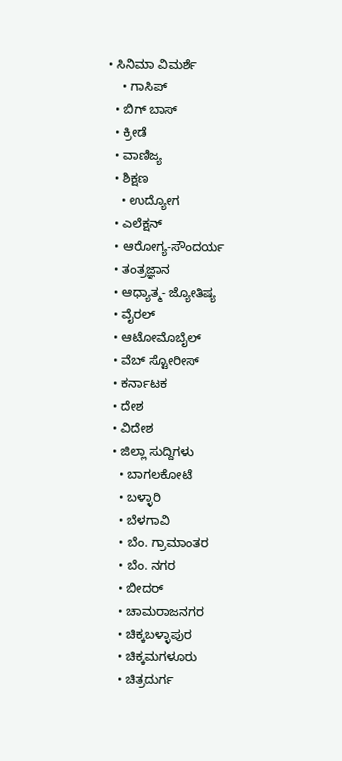• ಸಿನಿಮಾ ವಿಮರ್ಶೆ
    • ಗಾಸಿಪ್
  • ಬಿಗ್ ಬಾಸ್
  • ಕ್ರೀಡೆ
  • ವಾಣಿಜ್ಯ
  • ಶಿಕ್ಷಣ
    • ಉದ್ಯೋಗ
  • ಎಲೆಕ್ಷನ್
  • ಆರೋಗ್ಯ-ಸೌಂದರ್ಯ
  • ತಂತ್ರಜ್ಞಾನ
  • ಆಧ್ಯಾತ್ಮ- ಜ್ಯೋತಿಷ್ಯ
  • ವೈರಲ್
  • ಆಟೋಮೊಬೈಲ್
  • ವೆಬ್ ಸ್ಟೋರೀಸ್
  • ಕರ್ನಾಟಕ
  • ದೇಶ
  • ವಿದೇಶ
  • ಜಿಲ್ಲಾ ಸುದ್ದಿಗಳು
    • ಬಾಗಲಕೋಟೆ
    • ಬಳ್ಳಾರಿ
    • ಬೆಳಗಾವಿ
    • ಬೆಂ. ಗ್ರಾಮಾಂತರ
    • ಬೆಂ. ನಗರ
    • ಬೀದರ್
    • ಚಾಮರಾಜನಗರ
    • ಚಿಕ್ಕಬಳ್ಳಾಪುರ
    • ಚಿಕ್ಕಮಗಳೂರು
    • ಚಿತ್ರದುರ್ಗ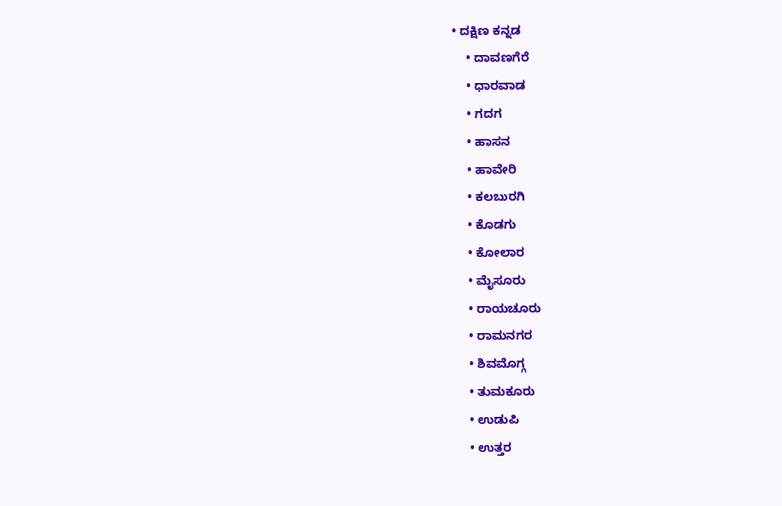• ದಕ್ಷಿಣ ಕನ್ನಡ
    • ದಾವಣಗೆರೆ
    • ಧಾರವಾಡ
    • ಗದಗ
    • ಹಾಸನ
    • ಹಾವೇರಿ
    • ಕಲಬುರಗಿ
    • ಕೊಡಗು
    • ಕೋಲಾರ
    • ಮೈಸೂರು
    • ರಾಯಚೂರು
    • ರಾಮನಗರ
    • ಶಿವಮೊಗ್ಗ
    • ತುಮಕೂರು
    • ಉಡುಪಿ
    • ಉತ್ತರ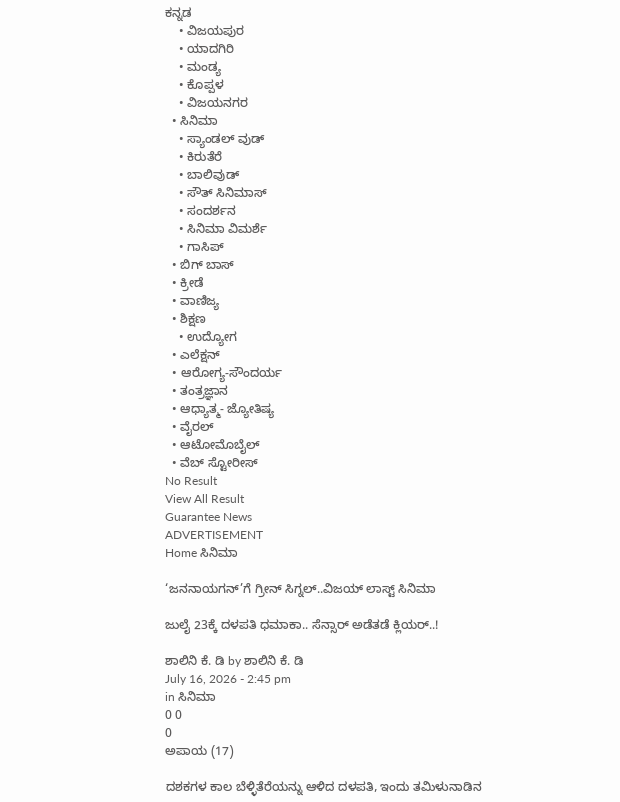ಕನ್ನಡ
    • ವಿಜಯಪುರ
    • ಯಾದಗಿರಿ
    • ಮಂಡ್ಯ
    • ಕೊಪ್ಪಳ
    • ವಿಜಯನಗರ
  • ಸಿನಿಮಾ
    • ಸ್ಯಾಂಡಲ್ ವುಡ್
    • ಕಿರುತೆರೆ
    • ಬಾಲಿವುಡ್
    • ಸೌತ್ ಸಿನಿಮಾಸ್
    • ಸಂದರ್ಶನ
    • ಸಿನಿಮಾ ವಿಮರ್ಶೆ
    • ಗಾಸಿಪ್
  • ಬಿಗ್ ಬಾಸ್
  • ಕ್ರೀಡೆ
  • ವಾಣಿಜ್ಯ
  • ಶಿಕ್ಷಣ
    • ಉದ್ಯೋಗ
  • ಎಲೆಕ್ಷನ್
  • ಆರೋಗ್ಯ-ಸೌಂದರ್ಯ
  • ತಂತ್ರಜ್ಞಾನ
  • ಆಧ್ಯಾತ್ಮ- ಜ್ಯೋತಿಷ್ಯ
  • ವೈರಲ್
  • ಆಟೋಮೊಬೈಲ್
  • ವೆಬ್ ಸ್ಟೋರೀಸ್
No Result
View All Result
Guarantee News
ADVERTISEMENT
Home ಸಿನಿಮಾ

‘ಜನನಾಯಗನ್’ಗೆ ಗ್ರೀನ್ ಸಿಗ್ನಲ್..ವಿಜಯ್ ಲಾಸ್ಟ್ ಸಿನಿಮಾ

ಜುಲೈ 23ಕ್ಕೆ ದಳಪತಿ ಧಮಾಕಾ.. ಸೆನ್ಸಾರ್ ಅಡೆತಡೆ ಕ್ಲಿಯರ್..!

ಶಾಲಿನಿ ಕೆ. ಡಿ by ಶಾಲಿನಿ ಕೆ. ಡಿ
July 16, 2026 - 2:45 pm
in ಸಿನಿಮಾ
0 0
0
ಅಪಾಯ (17)

ದಶಕಗಳ ಕಾಲ ಬೆಳ್ಳಿತೆರೆಯನ್ನು ಆಳಿದ ದಳಪತಿ, ಇಂದು ತಮಿಳುನಾಡಿನ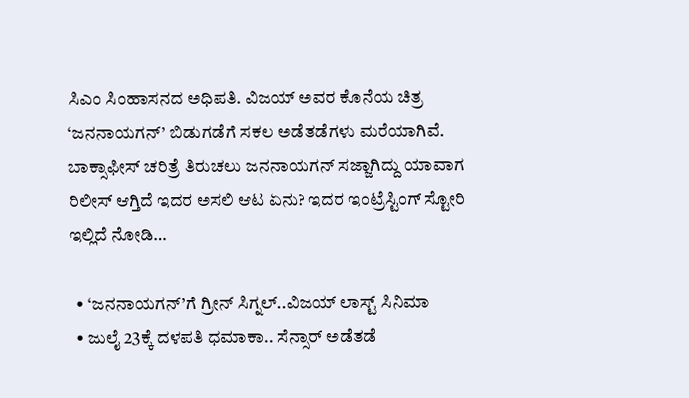ಸಿಎಂ ಸಿಂಹಾಸನದ ಅಧಿಪತಿ. ವಿಜಯ್ ಅವರ ಕೊನೆಯ ಚಿತ್ರ ‘ಜನನಾಯಗನ್’ ಬಿಡುಗಡೆಗೆ ಸಕಲ ಅಡೆತಡೆಗಳು ಮರೆಯಾಗಿವೆ. ಬಾಕ್ಸಾಫೀಸ್ ಚರಿತ್ರೆ ತಿರುಚಲು ಜನನಾಯಗನ್ ಸಜ್ಜಾಗಿದ್ದು ಯಾವಾಗ ರಿಲೀಸ್ ಆಗ್ತಿದೆ ಇದರ ಅಸಲಿ ಆಟ ಏನು? ಇದರ ಇಂಟ್ರೆಸ್ಟಿಂಗ್‌ ಸ್ಟೋರಿ ಇಲ್ಲಿದೆ ನೋಡಿ…

  • ‘ಜನನಾಯಗನ್’ಗೆ ಗ್ರೀನ್ ಸಿಗ್ನಲ್..ವಿಜಯ್ ಲಾಸ್ಟ್ ಸಿನಿಮಾ
  • ಜುಲೈ 23ಕ್ಕೆ ದಳಪತಿ ಧಮಾಕಾ.. ಸೆನ್ಸಾರ್ ಅಡೆತಡೆ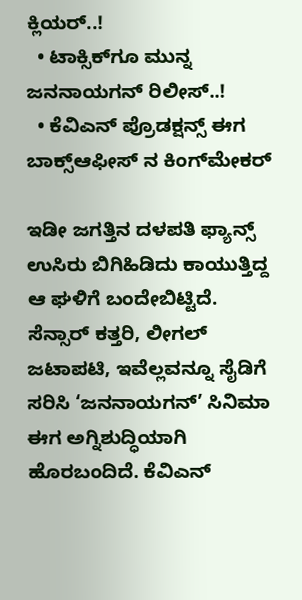ಕ್ಲಿಯರ್..!
  • ಟಾಕ್ಸಿಕ್‌ಗೂ ಮುನ್ನ ಜನನಾಯಗನ್ ರಿಲೀಸ್..!
  • ಕೆವಿಎನ್ ಪ್ರೊಡಕ್ಷನ್ಸ್ ಈಗ ಬಾಕ್ಸ್‌‌ಆಫೀಸ್ ನ ಕಿಂಗ್‌ಮೇಕರ್

ಇಡೀ ಜಗತ್ತಿನ ದಳಪತಿ ಫ್ಯಾನ್ಸ್ ಉಸಿರು ಬಿಗಿಹಿಡಿದು ಕಾಯುತ್ತಿದ್ದ ಆ ಘಳಿಗೆ ಬಂದೇಬಿಟ್ಟಿದೆ. ಸೆನ್ಸಾರ್ ಕತ್ತರಿ, ಲೀಗಲ್ ಜಟಾಪಟಿ, ಇವೆಲ್ಲವನ್ನೂ ಸೈಡಿಗೆ ಸರಿಸಿ ‘ಜನನಾಯಗನ್’ ಸಿನಿಮಾ ಈಗ ಅಗ್ನಿಶುದ್ಧಿಯಾಗಿ ಹೊರಬಂದಿದೆ. ಕೆವಿಎನ್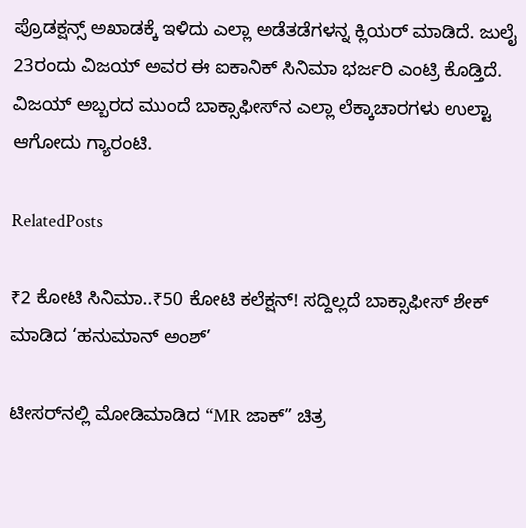ಪ್ರೊಡಕ್ಷನ್ಸ್ ಅಖಾಡಕ್ಕೆ ಇಳಿದು ಎಲ್ಲಾ ಅಡೆತಡೆಗಳನ್ನ ಕ್ಲಿಯರ್ ಮಾಡಿದೆ. ಜುಲೈ 23ರಂದು ವಿಜಯ್ ಅವರ ಈ ಐಕಾನಿಕ್ ಸಿನಿಮಾ ಭರ್ಜರಿ ಎಂಟ್ರಿ ಕೊಡ್ತಿದೆ. ವಿಜಯ್ ಅಬ್ಬರದ ಮುಂದೆ ಬಾಕ್ಸಾಫೀಸ್‌ನ ಎಲ್ಲಾ ಲೆಕ್ಕಾಚಾರಗಳು ಉಲ್ಟಾ ಆಗೋದು ಗ್ಯಾರಂಟಿ.

RelatedPosts

₹2 ಕೋಟಿ ಸಿನಿಮಾ..₹50 ಕೋಟಿ ಕಲೆಕ್ಷನ್! ಸದ್ದಿಲ್ಲದೆ ಬಾಕ್ಸಾಫೀಸ್ ಶೇಕ್ ಮಾಡಿದ ‘ಹನುಮಾನ್ ಅಂಶ್’

ಟೀಸರ್‌‌ನಲ್ಲಿ ಮೋಡಿಮಾಡಿದ “MR ಜಾಕ್” ಚಿತ್ರ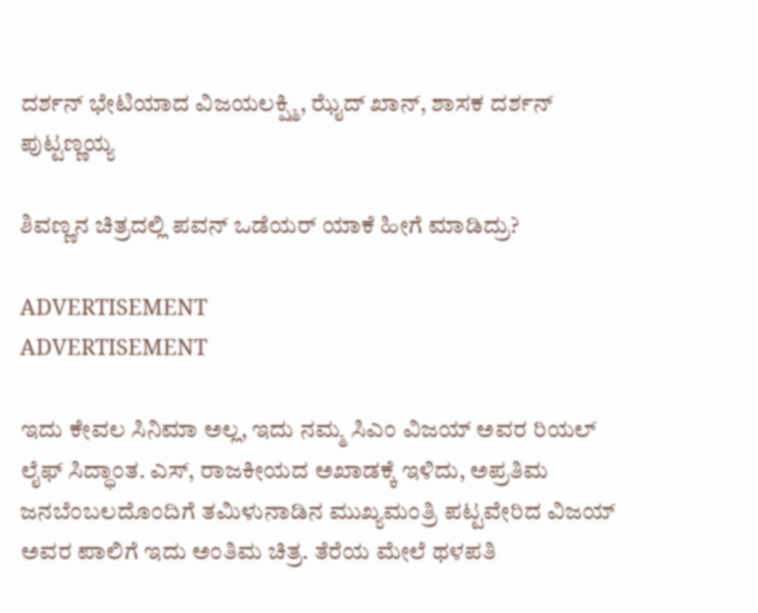ದರ್ಶನ್‌ ಭೇಟಿಯಾದ ವಿಜಯಲಕ್ಷ್ಮಿ, ಝೈದ್‌‌ ಖಾನ್‌, ಶಾಸಕ ದರ್ಶನ್‌ ಪುಟ್ಟಣ್ಣಯ್ಯ

ಶಿವಣ್ಣನ ಚಿತ್ರದಲ್ಲಿ ಪವನ್ ಒಡೆಯರ್ ಯಾಕೆ ಹೀಗೆ ಮಾಡಿದ್ರು?

ADVERTISEMENT
ADVERTISEMENT

ಇದು ಕೇವಲ ಸಿನಿಮಾ ಅಲ್ಲ, ಇದು ನಮ್ಮ ಸಿಎಂ ವಿಜಯ್ ಅವರ ರಿಯಲ್ ಲೈಫ್ ಸಿದ್ಧಾಂತ. ಎಸ್, ರಾಜಕೀಯದ ಅಖಾಡಕ್ಕೆ ಇಳಿದು, ಅಪ್ರತಿಮ ಜನಬೆಂಬಲದೊಂದಿಗೆ ತಮಿಳುನಾಡಿನ ಮುಖ್ಯಮಂತ್ರಿ ಪಟ್ಟವೇರಿದ ವಿಜಯ್ ಅವರ ಪಾಲಿಗೆ ಇದು ಅಂತಿಮ ಚಿತ್ರ. ತೆರೆಯ ಮೇಲೆ ಥಳಪತಿ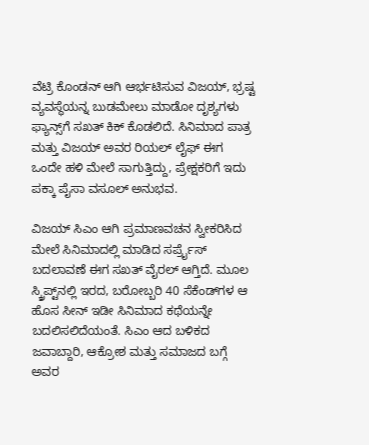ವೆಟ್ರಿ ಕೊಂಡನ್ ಆಗಿ ಆರ್ಭಟಿಸುವ ವಿಜಯ್, ಭ್ರಷ್ಟ ವ್ಯವಸ್ಥೆಯನ್ನ ಬುಡಮೇಲು ಮಾಡೋ ದೃಶ್ಯಗಳು ಫ್ಯಾನ್ಸ್‌ಗೆ ಸಖತ್ ಕಿಕ್ ಕೊಡಲಿದೆ. ಸಿನಿಮಾದ ಪಾತ್ರ ಮತ್ತು ವಿಜಯ್ ಅವರ ರಿಯಲ್ ಲೈಫ್ ಈಗ ಒಂದೇ ಹಳಿ ಮೇಲೆ ಸಾಗುತ್ತಿದ್ದು, ಪ್ರೇಕ್ಷಕರಿಗೆ ಇದು ಪಕ್ಕಾ ಪೈಸಾ ವಸೂಲ್ ಅನುಭವ.

ವಿಜಯ್ ಸಿಎಂ ಆಗಿ ಪ್ರಮಾಣವಚನ ಸ್ವೀಕರಿಸಿದ ಮೇಲೆ ಸಿನಿಮಾದಲ್ಲಿ ಮಾಡಿದ ಸರ್ಪ್ರೈಸ್ ಬದಲಾವಣೆ ಈಗ ಸಖತ್ ವೈರಲ್ ಆಗ್ತಿದೆ. ಮೂಲ ಸ್ಕ್ರಿಪ್ಟ್‌ನಲ್ಲಿ ಇರದ, ಬರೋಬ್ಬರಿ 40 ಸೆಕೆಂಡ್‌ಗಳ ಆ ಹೊಸ ಸೀನ್ ಇಡೀ ಸಿನಿಮಾದ ಕಥೆಯನ್ನೇ ಬದಲಿಸಲಿದೆಯಂತೆ. ಸಿಎಂ ಆದ ಬಳಿಕದ ಜವಾಬ್ದಾರಿ, ಆಕ್ರೋಶ ಮತ್ತು ಸಮಾಜದ ಬಗ್ಗೆ ಅವರ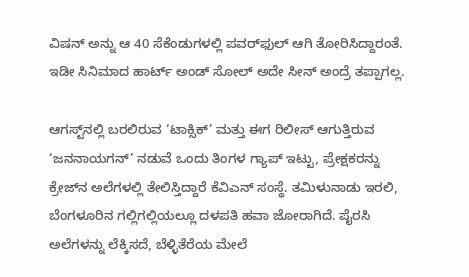ವಿಷನ್ ಅನ್ನು ಆ 40 ಸೆಕೆಂಡುಗಳಲ್ಲಿ ಪವರ್‌ಫುಲ್ ಆಗಿ ತೋರಿಸಿದ್ದಾರಂತೆ. ಇಡೀ ಸಿನಿಮಾದ ಹಾರ್ಟ್ ಅಂಡ್ ಸೋಲ್ ಅದೇ ಸೀನ್ ಅಂದ್ರೆ ತಪ್ಪಾಗಲ್ಲ.

ಆಗಸ್ಟ್‌ನಲ್ಲಿ ಬರಲಿರುವ ‘ಟಾಕ್ಸಿಕ್’ ಮತ್ತು ಈಗ ರಿಲೀಸ್ ಆಗುತ್ತಿರುವ ‘ಜನನಾಯಗನ್’ ನಡುವೆ ಒಂದು ತಿಂಗಳ ಗ್ಯಾಪ್ ಇಟ್ಟು, ಪ್ರೇಕ್ಷಕರನ್ನು ಕ್ರೇಜ್‌ನ ಅಲೆಗಳಲ್ಲಿ ತೇಲಿಸ್ತಿದ್ದಾರೆ ಕೆವಿಎನ್ ಸಂಸ್ಥೆ. ತಮಿಳುನಾಡು ಇರಲಿ, ಬೆಂಗಳೂರಿನ ಗಲ್ಲಿಗಲ್ಲಿಯಲ್ಲೂ ದಳಪತಿ ಹವಾ ಜೋರಾಗಿದೆ. ಪೈರಸಿ ಅಲೆಗಳನ್ನು ಲೆಕ್ಕಿಸದೆ, ಬೆಳ್ಳಿತೆರೆಯ ಮೇಲೆ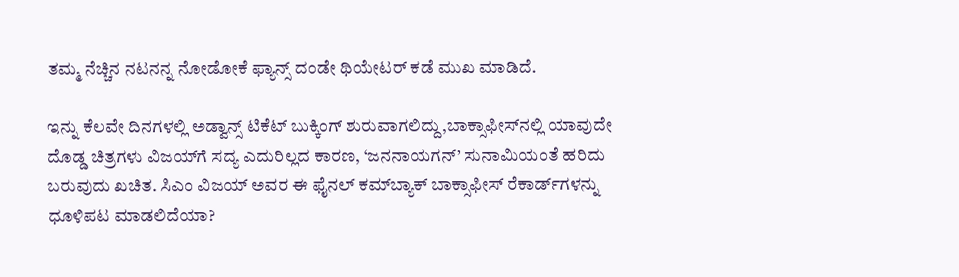ತಮ್ಮ ನೆಚ್ಚಿನ ನಟನನ್ನ ನೋಡೋಕೆ ಫ್ಯಾನ್ಸ್ ದಂಡೇ ಥಿಯೇಟರ್ ಕಡೆ ಮುಖ ಮಾಡಿದೆ.

ಇನ್ನು ಕೆಲವೇ ದಿನಗಳಲ್ಲಿ ಅಡ್ವಾನ್ಸ್ ಟಿಕೆಟ್ ಬುಕ್ಕಿಂಗ್ ಶುರುವಾಗಲಿದ್ದು,ಬಾಕ್ಸಾಫೀಸ್‌ನಲ್ಲಿ ಯಾವುದೇ ದೊಡ್ಡ ಚಿತ್ರಗಳು ವಿಜಯ್‌ಗೆ ಸದ್ಯ ಎದುರಿಲ್ಲದ ಕಾರಣ, ‘ಜನನಾಯಗನ್’ ಸುನಾಮಿಯಂತೆ ಹರಿದು ಬರುವುದು ಖಚಿತ. ಸಿಎಂ ವಿಜಯ್ ಅವರ ಈ ಫೈನಲ್ ಕಮ್‌ಬ್ಯಾಕ್ ಬಾಕ್ಸಾಫೀಸ್ ರೆಕಾರ್ಡ್‌ಗಳನ್ನು ಧೂಳಿಪಟ ಮಾಡಲಿದೆಯಾ?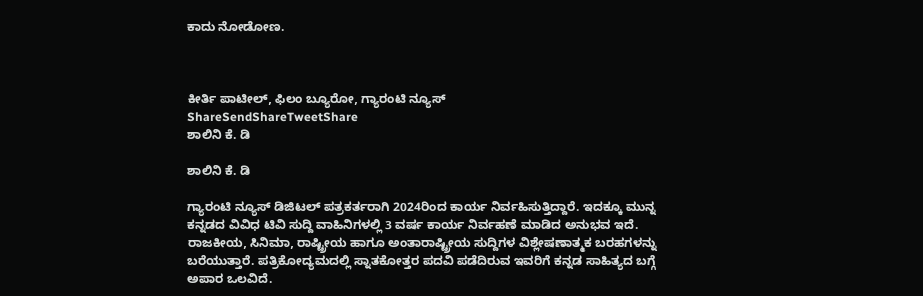ಕಾದು ನೋಡೋಣ.



ಕೀರ್ತಿ ಪಾಟೀಲ್, ಫಿಲಂ ಬ್ಯೂರೋ, ಗ್ಯಾರಂಟಿ ನ್ಯೂಸ್
ShareSendShareTweetShare
ಶಾಲಿನಿ ಕೆ. ಡಿ

ಶಾಲಿನಿ ಕೆ. ಡಿ

ಗ್ಯಾರಂಟಿ ನ್ಯೂಸ್ ಡಿಜಿಟಲ್ ಪತ್ರಕರ್ತರಾಗಿ 2024ರಿಂದ ಕಾರ್ಯ ನಿರ್ವಹಿಸುತ್ತಿದ್ದಾರೆ. ಇದಕ್ಕೂ ಮುನ್ನ ಕನ್ನಡದ ವಿವಿಧ ಟಿವಿ ಸುದ್ದಿ ವಾಹಿನಿಗಳಲ್ಲಿ 3 ವರ್ಷ ಕಾರ್ಯ ನಿರ್ವಹಣೆ ಮಾಡಿದ ಅನುಭವ ಇದೆ. ರಾಜಕೀಯ, ಸಿನಿಮಾ, ರಾಷ್ಟ್ರೀಯ ಹಾಗೂ ಅಂತಾರಾಷ್ಟ್ರೀಯ ಸುದ್ದಿಗಳ ವಿಶ್ಲೇಷಣಾತ್ಮಕ ಬರಹಗಳನ್ನು ಬರೆಯುತ್ತಾರೆ. ಪತ್ರಿಕೋದ್ಯಮದಲ್ಲಿ ಸ್ನಾತಕೋತ್ತರ ಪದವಿ ಪಡೆದಿರುವ ಇವರಿಗೆ ಕನ್ನಡ ಸಾಹಿತ್ಯದ ಬಗ್ಗೆ ಅಪಾರ ಒಲವಿದೆ.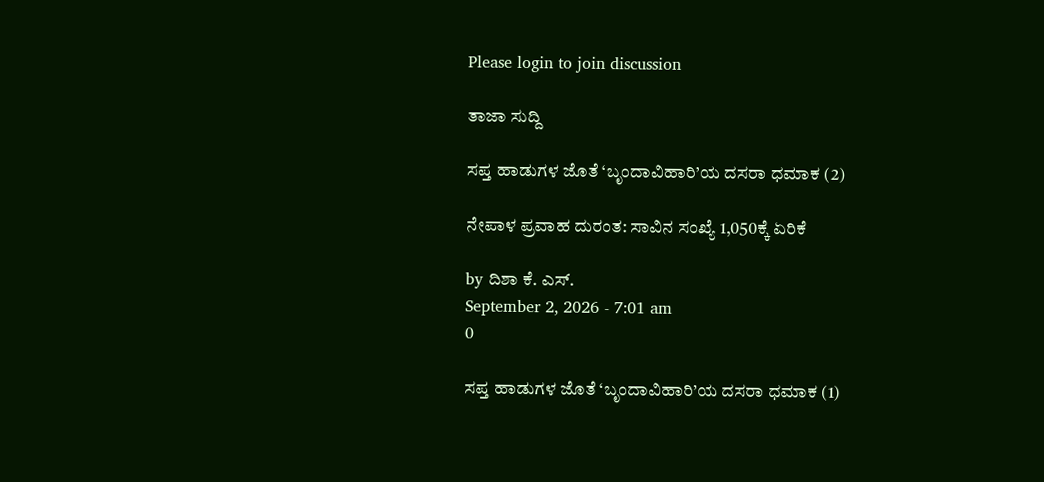Please login to join discussion

ತಾಜಾ ಸುದ್ದಿ

ಸಪ್ತ ಹಾಡುಗಳ ಜೊತೆ ‘ಬೃಂದಾವಿಹಾರಿ’ಯ ದಸರಾ ಧಮಾಕ (2)

ನೇಪಾಳ ಪ್ರವಾಹ ದುರಂತ: ಸಾವಿನ ಸಂಖ್ಯೆ 1,050ಕ್ಕೆ ಏರಿಕೆ

by ದಿಶಾ ಕೆ. ಎಸ್.
September 2, 2026 - 7:01 am
0

ಸಪ್ತ ಹಾಡುಗಳ ಜೊತೆ ‘ಬೃಂದಾವಿಹಾರಿ’ಯ ದಸರಾ ಧಮಾಕ (1)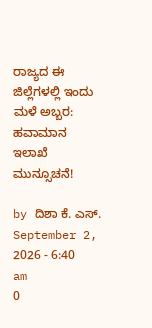ರಾಜ್ಯದ ಈ ಜಿಲ್ಲೆಗಳಲ್ಲಿ ಇಂದು ಮಳೆ ಅಬ್ಬರ: ಹವಾಮಾನ ಇಲಾಖೆ ಮುನ್ಸೂಚನೆ!

by ದಿಶಾ ಕೆ. ಎಸ್.
September 2, 2026 - 6:40 am
0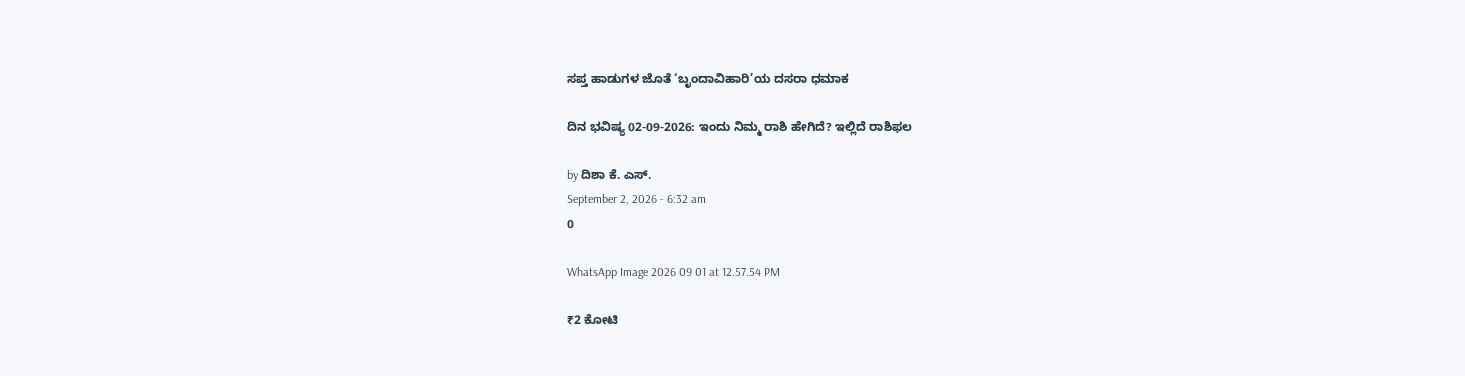ಸಪ್ತ ಹಾಡುಗಳ ಜೊತೆ ‘ಬೃಂದಾವಿಹಾರಿ’ಯ ದಸರಾ ಧಮಾಕ

ದಿನ ಭವಿಷ್ಯ 02-09-2026: ಇಂದು ನಿಮ್ಮ ರಾಶಿ ಹೇಗಿದೆ? ಇಲ್ಲಿದೆ ರಾಶಿಫಲ

by ದಿಶಾ ಕೆ. ಎಸ್.
September 2, 2026 - 6:32 am
0

WhatsApp Image 2026 09 01 at 12.57.54 PM

₹2 ಕೋಟಿ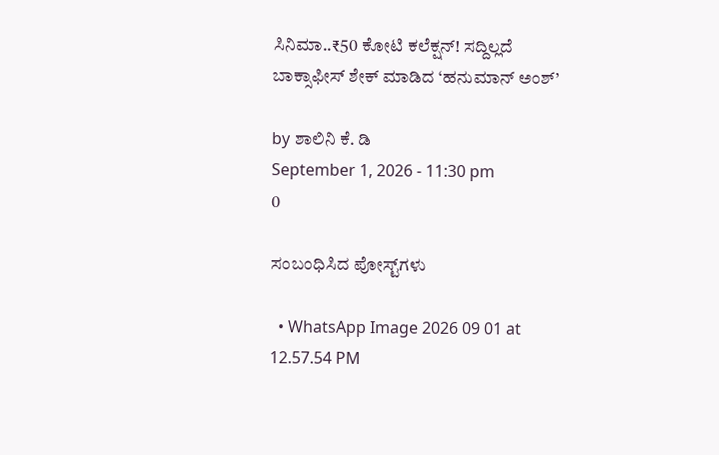ಸಿನಿಮಾ..₹50 ಕೋಟಿ ಕಲೆಕ್ಷನ್! ಸದ್ದಿಲ್ಲದೆ ಬಾಕ್ಸಾಫೀಸ್ ಶೇಕ್ ಮಾಡಿದ ‘ಹನುಮಾನ್ ಅಂಶ್’

by ಶಾಲಿನಿ ಕೆ. ಡಿ
September 1, 2026 - 11:30 pm
0

ಸಂಬಂಧಿಸಿದ ಪೋಸ್ಟ್‌ಗಳು

  • WhatsApp Image 2026 09 01 at 12.57.54 PM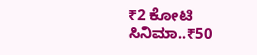₹2 ಕೋಟಿ ಸಿನಿಮಾ..₹50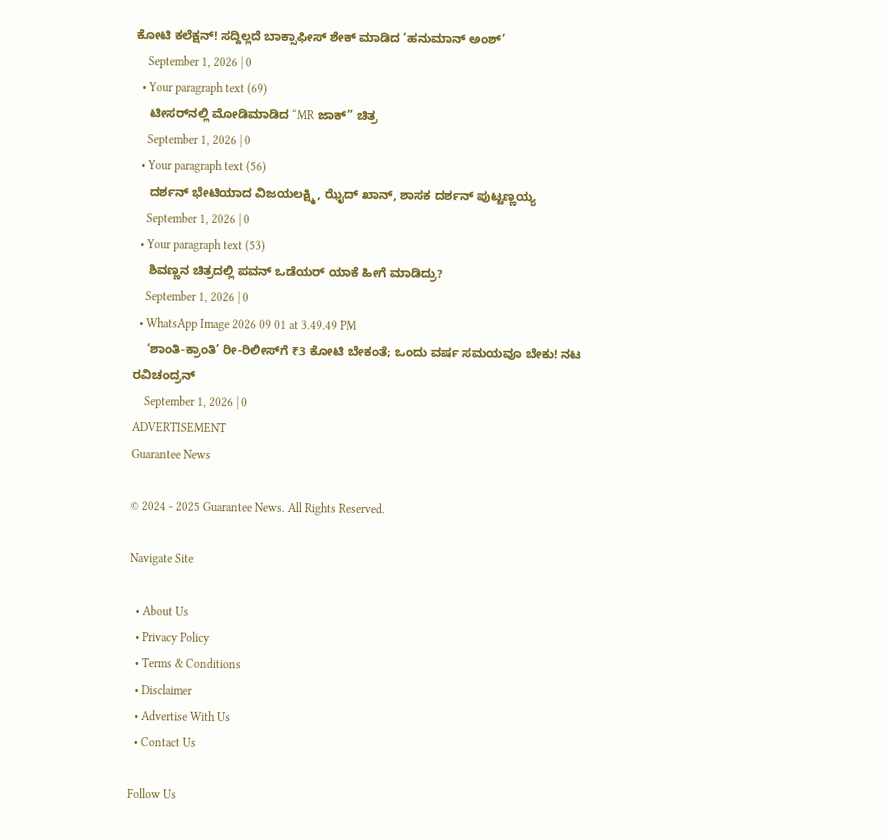ಕೋಟಿ ಕಲೆಕ್ಷನ್! ಸದ್ದಿಲ್ಲದೆ ಬಾಕ್ಸಾಫೀಸ್ ಶೇಕ್ ಮಾಡಿದ ‘ಹನುಮಾನ್ ಅಂಶ್’
    September 1, 2026 | 0
  • Your paragraph text (69)
    ಟೀಸರ್‌‌ನಲ್ಲಿ ಮೋಡಿಮಾಡಿದ “MR ಜಾಕ್” ಚಿತ್ರ
    September 1, 2026 | 0
  • Your paragraph text (56)
    ದರ್ಶನ್‌ ಭೇಟಿಯಾದ ವಿಜಯಲಕ್ಷ್ಮಿ, ಝೈದ್‌‌ ಖಾನ್‌, ಶಾಸಕ ದರ್ಶನ್‌ ಪುಟ್ಟಣ್ಣಯ್ಯ
    September 1, 2026 | 0
  • Your paragraph text (53)
    ಶಿವಣ್ಣನ ಚಿತ್ರದಲ್ಲಿ ಪವನ್ ಒಡೆಯರ್ ಯಾಕೆ ಹೀಗೆ ಮಾಡಿದ್ರು?
    September 1, 2026 | 0
  • WhatsApp Image 2026 09 01 at 3.49.49 PM
    ‘ಶಾಂತಿ-ಕ್ರಾಂತಿ’ ರೀ-ರಿಲೀಸ್‌ಗೆ ₹3 ಕೋಟಿ ಬೇಕಂತೆ; ಒಂದು ವರ್ಷ ಸಮಯವೂ ಬೇಕು! ನಟ ರವಿಚಂದ್ರನ್
    September 1, 2026 | 0
ADVERTISEMENT
Guarantee News

© 2024 - 2025 Guarantee News. All Rights Reserved.

Navigate Site

  • About Us
  • Privacy Policy
  • Terms & Conditions
  • Disclaimer
  • Advertise With Us
  • Contact Us

Follow Us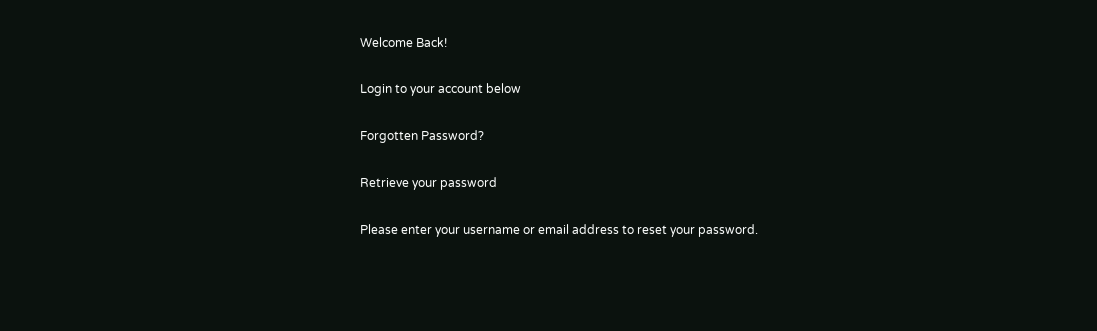Welcome Back!

Login to your account below

Forgotten Password?

Retrieve your password

Please enter your username or email address to reset your password.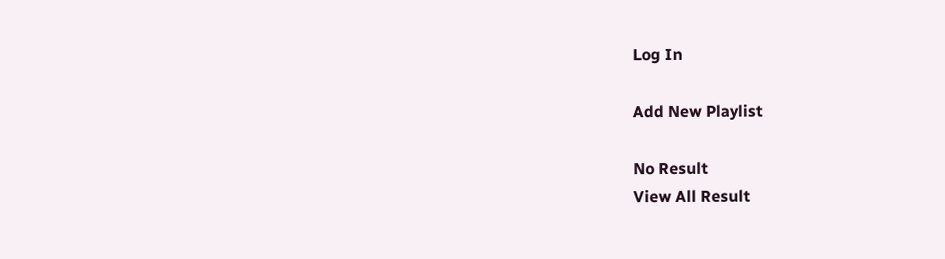Log In

Add New Playlist

No Result
View All Result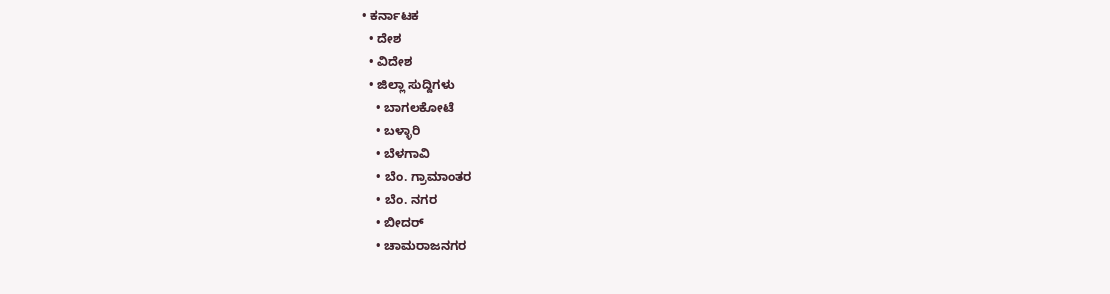• ಕರ್ನಾಟಕ
  • ದೇಶ
  • ವಿದೇಶ
  • ಜಿಲ್ಲಾ ಸುದ್ದಿಗಳು
    • ಬಾಗಲಕೋಟೆ
    • ಬಳ್ಳಾರಿ
    • ಬೆಳಗಾವಿ
    • ಬೆಂ. ಗ್ರಾಮಾಂತರ
    • ಬೆಂ. ನಗರ
    • ಬೀದರ್
    • ಚಾಮರಾಜನಗರ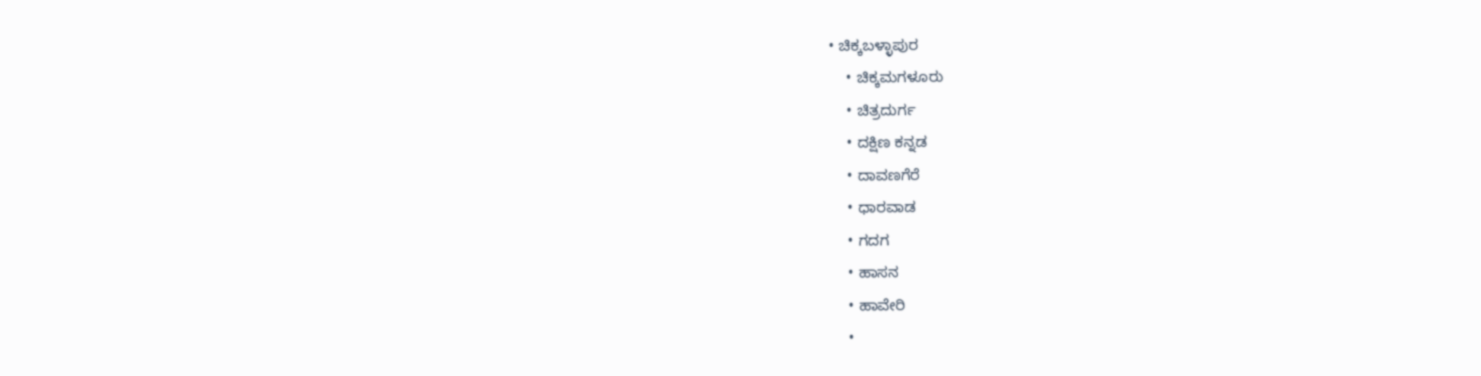• ಚಿಕ್ಕಬಳ್ಳಾಪುರ
    • ಚಿಕ್ಕಮಗಳೂರು
    • ಚಿತ್ರದುರ್ಗ
    • ದಕ್ಷಿಣ ಕನ್ನಡ
    • ದಾವಣಗೆರೆ
    • ಧಾರವಾಡ
    • ಗದಗ
    • ಹಾಸನ
    • ಹಾವೇರಿ
    •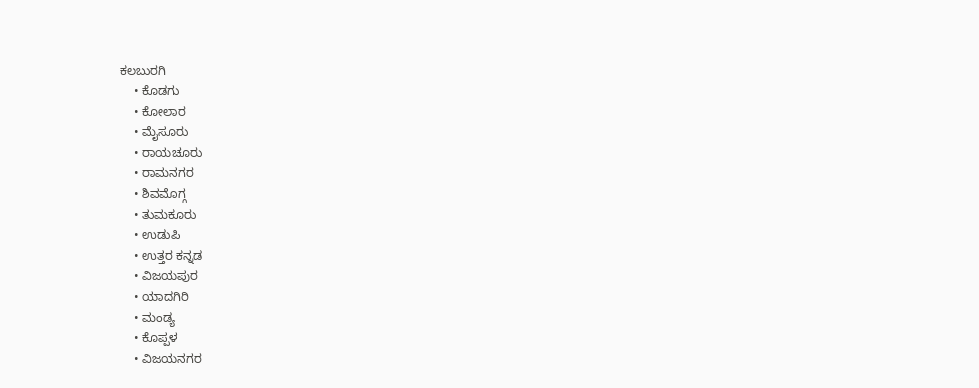ಕಲಬುರಗಿ
    • ಕೊಡಗು
    • ಕೋಲಾರ
    • ಮೈಸೂರು
    • ರಾಯಚೂರು
    • ರಾಮನಗರ
    • ಶಿವಮೊಗ್ಗ
    • ತುಮಕೂರು
    • ಉಡುಪಿ
    • ಉತ್ತರ ಕನ್ನಡ
    • ವಿಜಯಪುರ
    • ಯಾದಗಿರಿ
    • ಮಂಡ್ಯ
    • ಕೊಪ್ಪಳ
    • ವಿಜಯನಗರ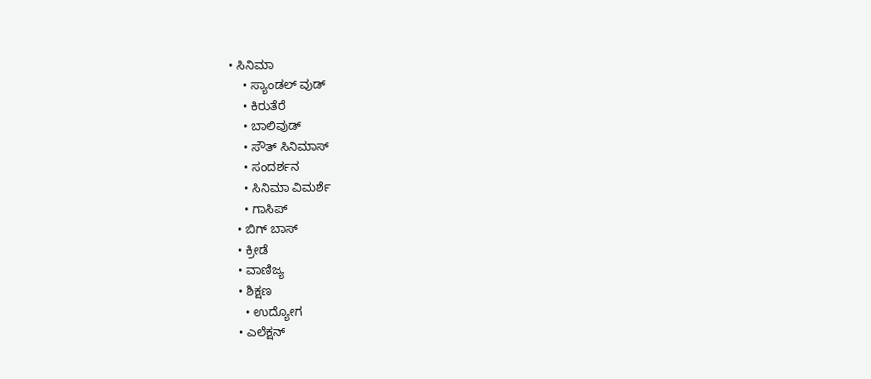• ಸಿನಿಮಾ
    • ಸ್ಯಾಂಡಲ್ ವುಡ್
    • ಕಿರುತೆರೆ
    • ಬಾಲಿವುಡ್
    • ಸೌತ್ ಸಿನಿಮಾಸ್
    • ಸಂದರ್ಶನ
    • ಸಿನಿಮಾ ವಿಮರ್ಶೆ
    • ಗಾಸಿಪ್
  • ಬಿಗ್ ಬಾಸ್
  • ಕ್ರೀಡೆ
  • ವಾಣಿಜ್ಯ
  • ಶಿಕ್ಷಣ
    • ಉದ್ಯೋಗ
  • ಎಲೆಕ್ಷನ್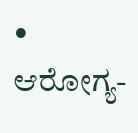• ಆರೋಗ್ಯ-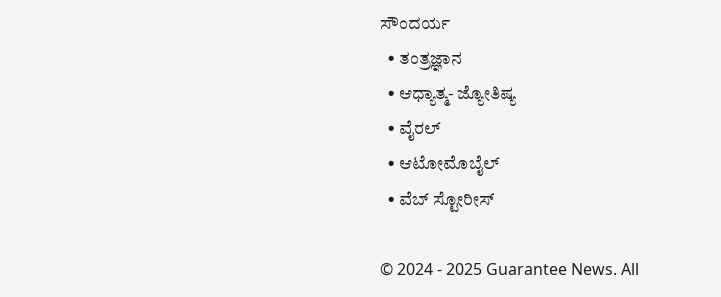ಸೌಂದರ್ಯ
  • ತಂತ್ರಜ್ಞಾನ
  • ಆಧ್ಯಾತ್ಮ- ಜ್ಯೋತಿಷ್ಯ
  • ವೈರಲ್
  • ಆಟೋಮೊಬೈಲ್
  • ವೆಬ್ ಸ್ಟೋರೀಸ್

© 2024 - 2025 Guarantee News. All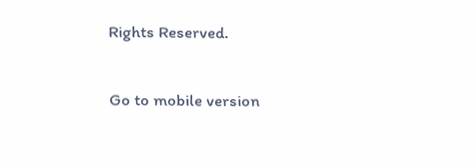Rights Reserved.

Go to mobile version